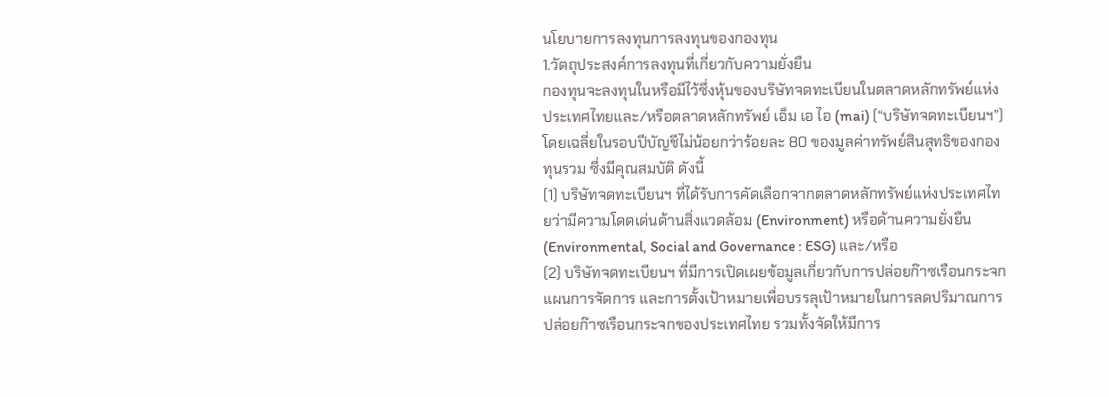นโยบายการลงทุนการลงทุนของกองทุน
1.วัตถุประสงค์การลงทุนที่เกี่ยวกับความยั่งยืน
กองทุนจะลงทุนในหรือมีไว้ซึ่งหุ้นของบริษัทจดทะเบียนในตลาดหลักทรัพย์แห่งประเทศไทยและ/หรือตลาดหลักทรัพย์ เอ็ม เอ ไอ (mai) (“บริษัทจดทะเบียนฯ”) โดยเฉลี่ยในรอบปีบัญชีไม่น้อยกว่าร้อยละ 80 ของมูลค่าทรัพย์สินสุทธิของกองทุนรวม ซึ่งมีคุณสมบัติ ดังนี้
(1) บริษัทจดทะเบียนฯ ที่ได้รับการคัดเลือกจากตลาดหลักทรัพย์แห่งประเทศไทยว่ามีความโดดเด่นด้านสิ่งแวดล้อม (Environment) หรือด้านความยั่งยืน (Environmental, Social and Governance : ESG) และ/หรือ
(2) บริษัทจดทะเบียนฯ ที่มีการเปิดเผยข้อมูลเกี่ยวกับการปล่อยก๊าซเรือนกระจก แผนการจัดการ และการตั้งเป้าหมายเพื่อบรรลุเป้าหมายในการลดปริมาณการปล่อยก๊าซเรือนกระจกของประเทศไทย รวมทั้งจัดให้มีการ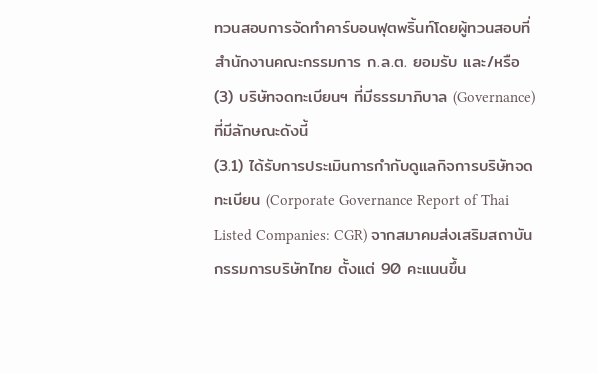ทวนสอบการจัดทำคาร์บอนฟุตพริ้นท์โดยผู้ทวนสอบที่สำนักงานคณะกรรมการ ก.ล.ต. ยอมรับ และ/หรือ
(3) บริษัทจดทะเบียนฯ ที่มีธรรมาภิบาล (Governance) ที่มีลักษณะดังนี้
(3.1) ได้รับการประเมินการกำกับดูแลกิจการบริษัทจดทะเบียน (Corporate Governance Report of Thai Listed Companies: CGR) จากสมาคมส่งเสริมสถาบันกรรมการบริษัทไทย ตั้งแต่ 90 คะแนนขึ้น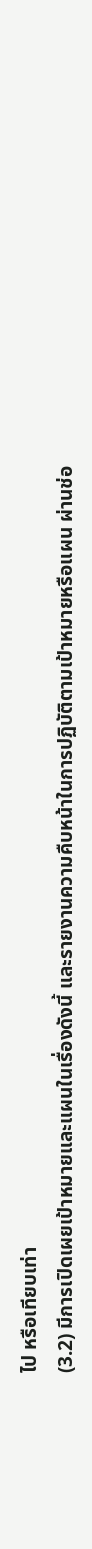ไป หรือเทียบเท่า
(3.2) มีการเปิดเผยเป้าหมายและแผนในเรื่องดังนี้ และรายงานความคืบหน้าในการปฏิบัติตามเป้าหมายหรือแผน ผ่านช่อ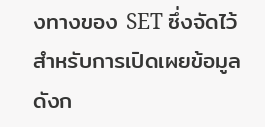งทางของ SET ซึ่งจัดไว้สำหรับการเปิดเผยข้อมูลดังก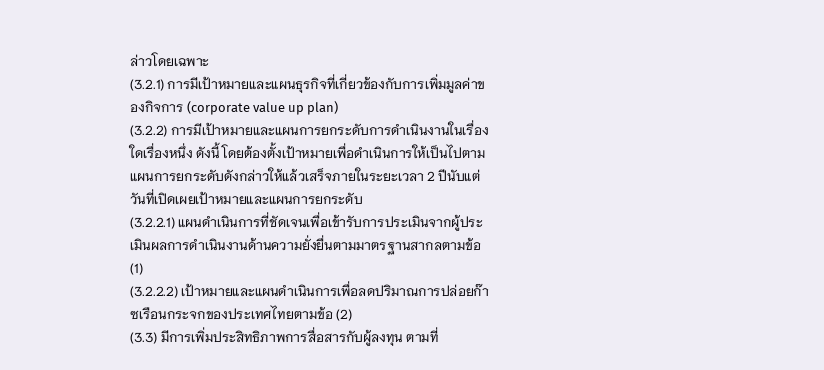ล่าวโดยเฉพาะ
(3.2.1) การมีเป้าหมายและแผนธุรกิจที่เกี่ยวข้องกับการเพิ่มมูลค่าของกิจการ (corporate value up plan)
(3.2.2) การมีเป้าหมายและแผนการยกระดับการดำเนินงานในเรื่องใดเรื่องหนึ่ง ดังนี้ โดยต้องตั้งเป้าหมายเพื่อดำเนินการให้เป็นไปตามแผนการยกระดับดังกล่าวให้แล้วเสร็จภายในระยะเวลา 2 ปีนับแต่วันที่เปิดเผยเป้าหมายและแผนการยกระดับ
(3.2.2.1) แผนดำเนินการที่ชัดเจนเพื่อเข้ารับการประเมินจากผู้ประเมินผลการดำเนินงานด้านความยั่งยื่นตามมาตรฐานสากลตามข้อ (1)
(3.2.2.2) เป้าหมายและแผนดำเนินการเพื่อลดปริมาณการปล่อยก๊าซเรือนกระจกของประเทศไทยตามข้อ (2)
(3.3) มีการเพิ่มประสิทธิภาพการสื่อสารกับผู้ลงทุน ตามที่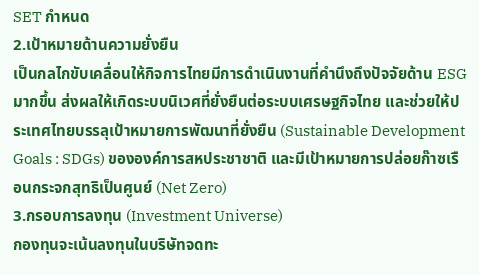SET กำหนด
2.เป้าหมายด้านความยั่งยืน
เป็นกลไกขับเคลื่อนให้กิจการไทยมีการดำเนินงานที่คำนึงถึงปัจจัยด้าน ESG มากขึ้น ส่งผลให้เกิดระบบนิเวศที่ยั่งยืนต่อระบบเศรษฐกิจไทย และช่วยให้ประเทศไทยบรรลุเป้าหมายการพัฒนาที่ยั่งยืน (Sustainable Development Goals : SDGs) ขององค์การสหประชาชาติ และมีเป้าหมายการปล่อยก๊าซเรือนกระจกสุทธิเป็นศูนย์ (Net Zero)
3.กรอบการลงทุน (Investment Universe)
กองทุนจะเน้นลงทุนในบริษัทจดทะ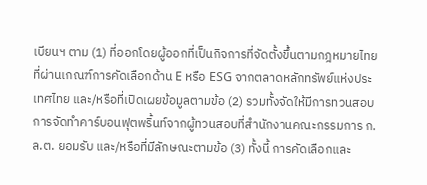เบียนฯ ตาม (1) ที่ออกโดยผู้ออกที่เป็นกิจการที่จัดตั้งขึ้นตามกฎหมายไทย ที่ผ่านเกณฑ์การคัดเลือกด้าน E หรือ ESG จากตลาดหลักทรัพย์แห่งประเทศไทย และ/หรือที่เปิดเผยข้อมูลตามข้อ (2) รวมทั้งจัดให้มีการทวนสอบการจัดทำคาร์บอนฟุตพริ้นท์จากผู้ทวนสอบที่สำนักงานคณะกรรมการ ก.ล.ต. ยอมรับ และ/หรือที่มีลักษณะตามข้อ (3) ทั้งนี้ การคัดเลือกและ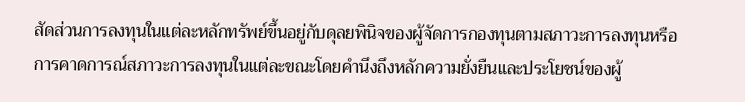สัดส่วนการลงทุนในแต่ละหลักทรัพย์ขึ้นอยู่กับดุลยพินิจของผู้จัดการกองทุนตามสภาวะการลงทุนหรือการคาดการณ์สภาวะการลงทุนในแต่ละขณะโดยคำนึงถึงหลักความยั่งยืนและประโยชน์ของผู้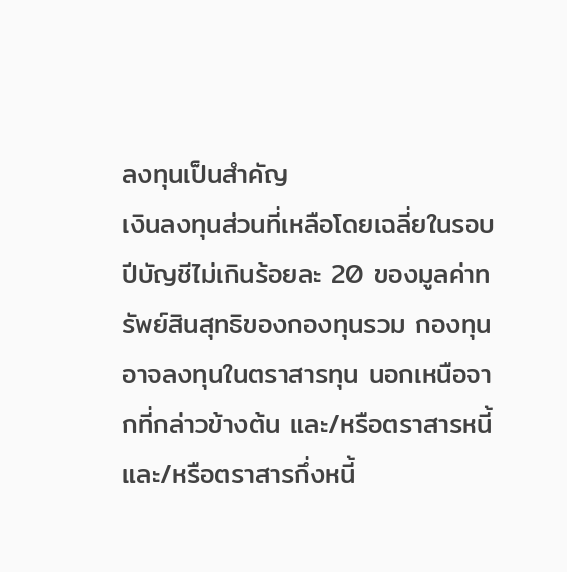ลงทุนเป็นสำคัญ
เงินลงทุนส่วนที่เหลือโดยเฉลี่ยในรอบปีบัญชีไม่เกินร้อยละ 20 ของมูลค่าทรัพย์สินสุทธิของกองทุนรวม กองทุนอาจลงทุนในตราสารทุน นอกเหนือจากที่กล่าวข้างต้น และ/หรือตราสารหนี้ และ/หรือตราสารกึ่งหนี้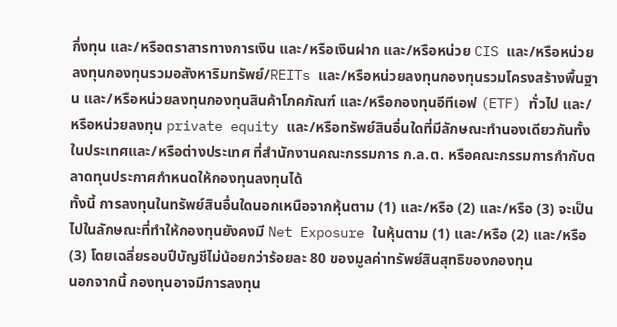กึ่งทุน และ/หรือตราสารทางการเงิน และ/หรือเงินฝาก และ/หรือหน่วย CIS และ/หรือหน่วยลงทุนกองทุนรวมอสังหาริมทรัพย์/REITs และ/หรือหน่วยลงทุนกองทุนรวมโครงสร้างพื้นฐาน และ/หรือหน่วยลงทุนกองทุนสินค้าโภคภัณฑ์ และ/หรือกองทุนอีทีเอฟ (ETF) ทั่วไป และ/หรือหน่วยลงทุน private equity และ/หรือทรัพย์สินอื่นใดที่มีลักษณะทำนองเดียวกันทั้งในประเทศและ/หรือต่างประเทศ ที่สำนักงานคณะกรรมการ ก.ล.ต. หรือคณะกรรมการกำกับตลาดทุนประกาศกำหนดให้กองทุนลงทุนได้
ทั้งนี้ การลงทุนในทรัพย์สินอื่นใดนอกเหนือจากหุ้นตาม (1) และ/หรือ (2) และ/หรือ (3) จะเป็นไปในลักษณะที่ทำให้กองทุนยังคงมี Net Exposure ในหุ้นตาม (1) และ/หรือ (2) และ/หรือ (3) โดยเฉลี่ยรอบปีบัญชีไม่น้อยกว่าร้อยละ 80 ของมูลค่าทรัพย์สินสุทธิของกองทุน
นอกจากนี้ กองทุนอาจมีการลงทุน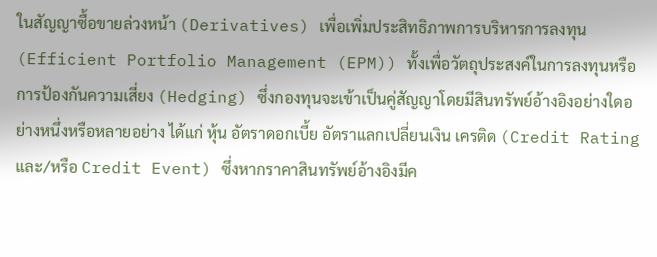ในสัญญาซื้อขายล่วงหน้า (Derivatives) เพื่อเพิ่มประสิทธิภาพการบริหารการลงทุน (Efficient Portfolio Management (EPM)) ทั้งเพื่อวัตถุประสงค์ในการลงทุนหรือการป้องกันความเสี่ยง (Hedging) ซึ่งกองทุนจะเข้าเป็นคู่สัญญาโดยมีสินทรัพย์อ้างอิงอย่างใดอย่างหนึ่งหรือหลายอย่าง ได้แก่ หุ้น อัตราดอกเบี้ย อัตราแลกเปลี่ยนเงิน เครติด (Credit Rating และ/หรือ Credit Event) ซึ่งหากราคาสินทรัพย์อ้างอิงมีค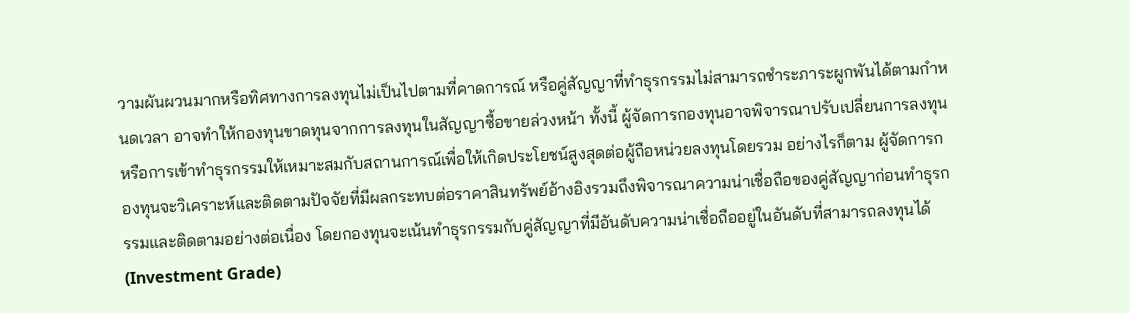วามผันผวนมากหรือทิศทางการลงทุนไม่เป็นไปตามที่คาดการณ์ หรือคู่สัญญาที่ทําธุรกรรมไม่สามารถชําระภาระผูกพันได้ตามกําหนดเวลา อาจทําให้กองทุนขาดทุนจากการลงทุนในสัญญาซื้อขายล่วงหน้า ทั้งนี้ ผู้จัดการกองทุนอาจพิจารณาปรับเปลี่ยนการลงทุนหรือการเข้าทําธุรกรรมให้เหมาะสมกับสถานการณ์เพื่อให้เกิดประโยชน์สูงสุดต่อผู้ถือหน่วยลงทุนโดยรวม อย่างไรก็ตาม ผู้จัดการกองทุนจะวิเคราะห์และติดตามปัจจัยที่มีผลกระทบต่อราคาสินทรัพย์อ้างอิงรวมถึงพิจารณาความน่าเชื่อถือของคู่สัญญาก่อนทําธุรกรรมและติดตามอย่างต่อเนื่อง โดยกองทุนจะเน้นทําธุรกรรมกับคู่สัญญาที่มีอันดับความน่าเชื่อถืออยู่ในอันดับที่สามารถลงทุนได้ (Investment Grade)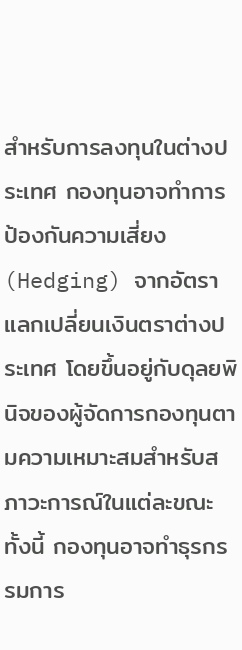สำหรับการลงทุนในต่างประเทศ กองทุนอาจทำการป้องกันความเสี่ยง (Hedging) จากอัตราแลกเปลี่ยนเงินตราต่างประเทศ โดยขึ้นอยู่กับดุลยพินิจของผู้จัดการกองทุนตามความเหมาะสมสำหรับสภาวะการณ์ในแต่ละขณะ
ทั้งนี้ กองทุนอาจทำธุรกรรมการ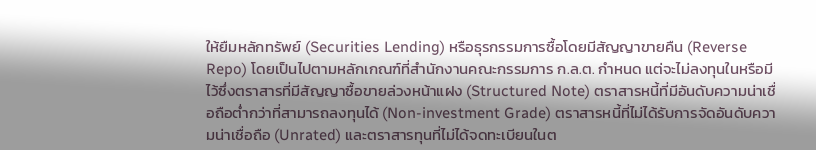ให้ยืมหลักทรัพย์ (Securities Lending) หรือธุรกรรมการซื้อโดยมีสัญญาขายคืน (Reverse Repo) โดยเป็นไปตามหลักเกณฑ์ที่สำนักงานคณะกรรมการ ก.ล.ต. กำหนด แต่จะไม่ลงทุนในหรือมีไว้ซึ่งตราสารที่มีสัญญาซื้อขายล่วงหน้าแฝง (Structured Note) ตราสารหนี้ที่มีอันดับความน่าเชื่อถือต่ำกว่าที่สามารถลงทุนได้ (Non-investment Grade) ตราสารหนี้ที่ไม่ได้รับการจัดอันดับความน่าเชื่อถือ (Unrated) และตราสารทุนที่ไม่ได้จดทะเบียนในต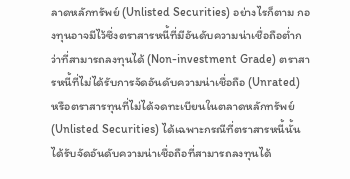ลาดหลักทรัพย์ (Unlisted Securities) อย่างไรก็ตาม กองทุนอาจมีไว้ซึ่งตราสารหนี้ที่มีอันดับความน่าเชื่อถือต่ำกว่าที่สามารถลงทุนได้ (Non-investment Grade) ตราสารหนี้ที่ไม่ได้รับการจัดอันดับความน่าเชื่อถือ (Unrated) หรือตราสารทุนที่ไม่ได้จดทะเบียนในตลาดหลักทรัพย์ (Unlisted Securities) ได้เฉพาะกรณีที่ตราสารหนี้นั้นได้รับจัดอันดับความน่าเชื่อถือที่สามารถลงทุนได้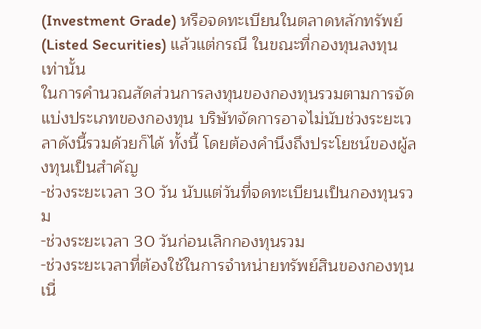(Investment Grade) หรือจดทะเบียนในตลาดหลักทรัพย์ (Listed Securities) แล้วแต่กรณี ในขณะที่กองทุนลงทุนเท่านั้น
ในการคำนวณสัดส่วนการลงทุนของกองทุนรวมตามการจัดแบ่งประเภทของกองทุน บริษัทจัดการอาจไม่นับช่วงระยะเวลาดังนี้รวมด้วยก็ได้ ทั้งนี้ โดยต้องคำนึงถึงประโยชน์ของผู้ลงทุนเป็นสำคัญ
-ช่วงระยะเวลา 30 วัน นับแต่วันที่จดทะเบียนเป็นกองทุนรวม
-ช่วงระยะเวลา 30 วันก่อนเลิกกองทุนรวม
-ช่วงระยะเวลาที่ต้องใช้ในการจำหน่ายทรัพย์สินของกองทุนเนื่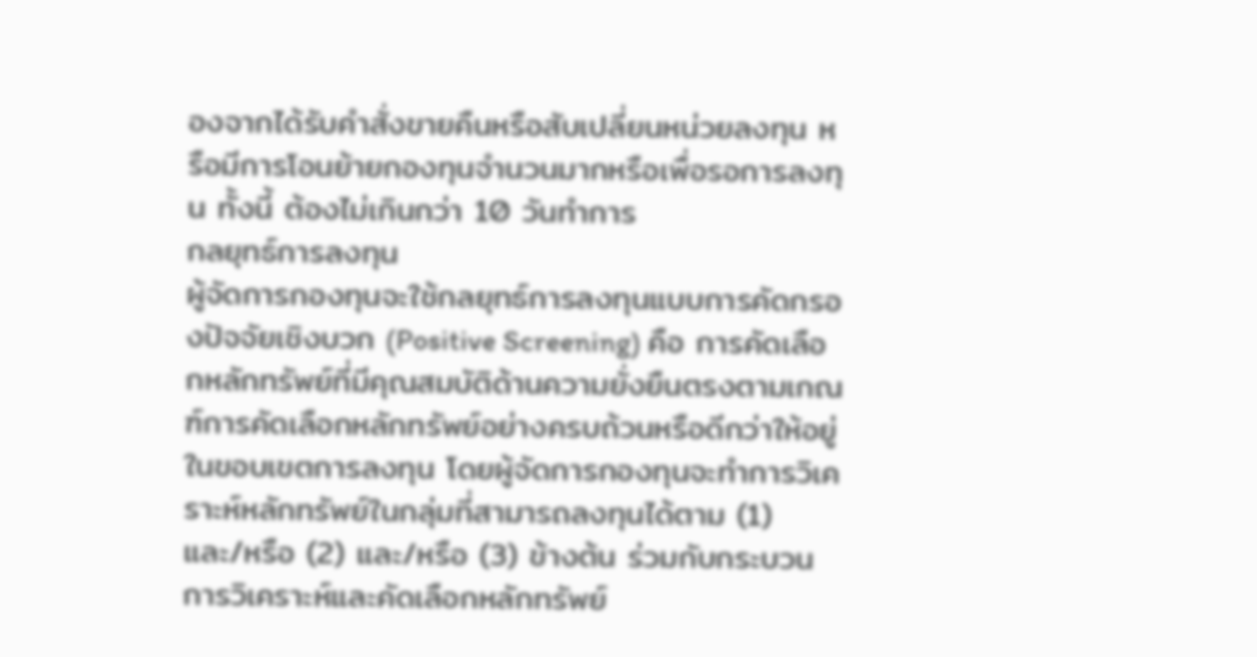องจากได้รับคำสั่งขายคืนหรือสับเปลี่ยนหน่วยลงทุน หรือมีการโอนย้ายกองทุนจำนวนมากหรือเพื่อรอการลงทุน ทั้งนี้ ต้องไม่เกินกว่า 10 วันทำการ
กลยุทธ์การลงทุน
ผู้จัดการกองทุนจะใช้กลยุทธ์การลงทุนแบบการคัดกรองปัจจัยเชิงบวก (Positive Screening) คือ การคัดเลือกหลักทรัพย์ที่มีคุณสมบัติด้านความยั่งยืนตรงตามเกณฑ์การคัดเลือกหลักทรัพย์อย่างครบถ้วนหรือดีกว่าให้อยู่ในขอบเขตการลงทุน โดยผู้จัดการกองทุนจะทำการวิเคราะห์หลักทรัพย์ในกลุ่มที่สามารถลงทุนได้ตาม (1) และ/หรือ (2) และ/หรือ (3) ข้างต้น ร่วมกับกระบวนการวิเคราะห์และคัดเลือกหลักทรัพย์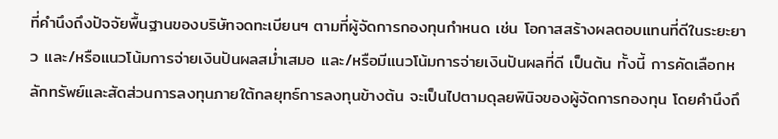ที่คำนึงถึงปัจจัยพื้นฐานของบริษัทจดทะเบียนฯ ตามที่ผู้จัดการกองทุนกำหนด เช่น โอกาสสร้างผลตอบแทนที่ดีในระยะยาว และ/หรือแนวโน้มการจ่ายเงินปันผลสม่ำเสมอ และ/หรือมีแนวโน้มการจ่ายเงินปันผลที่ดี เป็นต้น ทั้งนี้ การคัดเลือกหลักทรัพย์และสัดส่วนการลงทุนภายใต้กลยุทธ์การลงทุนข้างต้น จะเป็นไปตามดุลยพินิจของผู้จัดการกองทุน โดยคำนึงถึ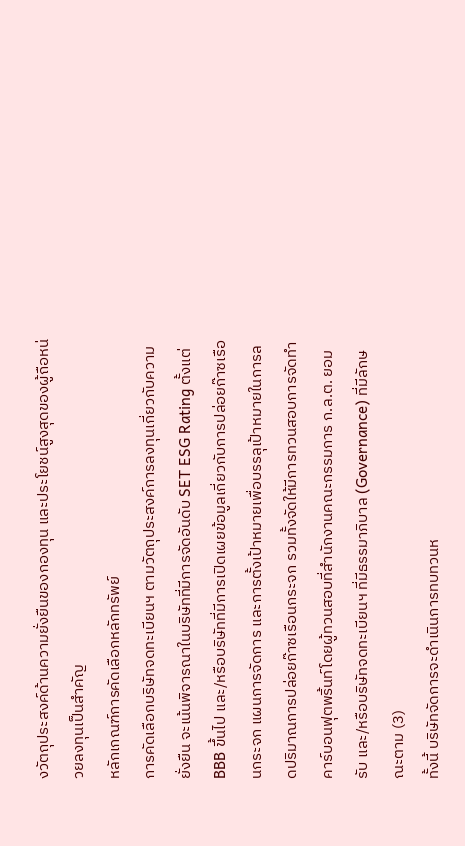งวัตถุประสงค์ด้านความยั่งยืนของกองทุน และประโยชน์สูงสุดของผู้ถือหน่วยลงทุนเป็นสำคัญ
หลักเกณฑ์การคัดเลือกหลักทรัพย์
การคัดเลือกบริษัทจดทะเบียนฯ ตามวัตถุประสงค์การลงทุนเกี่ยวกับความยั่งยืน จะเน้นพิจารณาในบริษัทที่มีการจัดอันดับ SET ESG Rating ตั้งแต่ BBB ขึ้นไป และ/หรือบริษัทที่มีการเปิดเผยข้อมูลเกี่ยวกับการปล่อยก๊าซเรือนกระจก แผนการจัดการ และการตั้งเป้าหมายเพื่อบรรลุเป้าหมายในการลดปริมาณการปล่อยก๊าซเรือนกระจก รวมทั้งจัดให้มีการทวนสอบการจัดทำคาร์บอนฟุตพริ้นท์โดยผู้ทวนสอบที่สำนักงานคณะกรรมการ ก.ล.ต. ยอมรับ และ/หรือบริษัทจดทะเบียนฯ ที่มีธรรมาภิบาล (Governance) ที่มีลักษณะตาม (3)
ทั้งนี้ บริษัทจัดการจะดำเนินการทบทวนห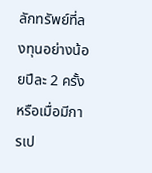ลักทรัพย์ที่ลงทุนอย่างน้อยปีละ 2 ครั้ง หรือเมื่อมีการเป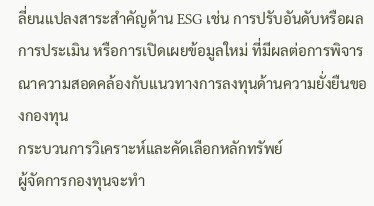ลี่ยนแปลงสาระสำคัญด้าน ESG เช่น การปรับอันดับหรือผลการประเมิน หรือการเปิดเผยข้อมูลใหม่ ที่มีผลต่อการพิจารณาความสอดคล้องกับแนวทางการลงทุนด้านความยั่งยืนของกองทุน
กระบวนการวิเคราะห์และคัดเลือกหลักทรัพย์
ผู้จัดการกองทุนจะทำ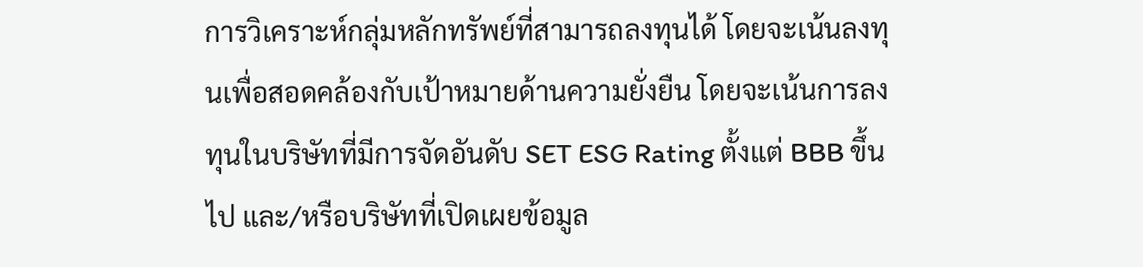การวิเคราะห์กลุ่มหลักทรัพย์ที่สามารถลงทุนได้ โดยจะเน้นลงทุนเพื่อสอดคล้องกับเป้าหมายด้านความยั่งยืน โดยจะเน้นการลงทุนในบริษัทที่มีการจัดอันดับ SET ESG Rating ตั้งแต่ BBB ขึ้นไป และ/หรือบริษัทที่เปิดเผยข้อมูล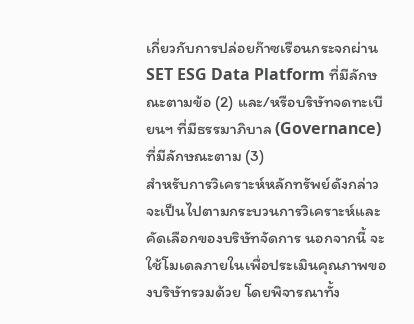เกี่ยวกับการปล่อยก๊าซเรือนกระจกผ่าน SET ESG Data Platform ที่มีลักษณะตามข้อ (2) และ/หรือบริษัทจดทะเบียนฯ ที่มีธรรมาภิบาล (Governance) ที่มีลักษณะตาม (3)
สำหรับการวิเคราะห์หลักทรัพย์ดังกล่าวจะเป็นไปตามกระบวนการวิเคราะห์และคัดเลือกของบริษัทจัดการ นอกจากนี้ จะใช้โมเดลภายในเพื่อประเมินคุณภาพของบริษัทรวมด้วย โดยพิจารณาทั้ง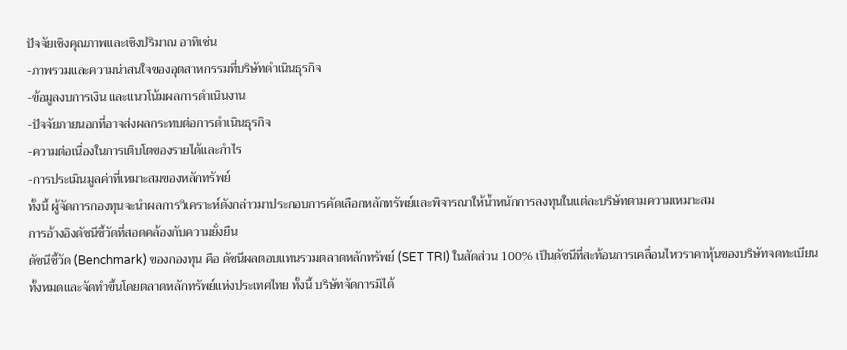ปัจจัยเชิงคุณภาพและเชิงปริมาณ อาทิเช่น
-ภาพรวมและความน่าสนใจของอุตสาหกรรมที่บริษัทดำเนินธุรกิจ
-ข้อมูลงบการเงิน และแนวโน้มผลการดำเนินงาน
-ปัจจัยภายนอกที่อาจส่งผลกระทบต่อการดำเนินธุรกิจ
-ความต่อเนื่องในการเติบโตของรายได้และกำไร
-การประเมินมูลค่าที่เหมาะสมของหลักทรัพย์
ทั้งนี้ ผู้จัดการกองทุนจะนำผลการวิเคราะห์ดังกล่าวมาประกอบการคัดเลือกหลักทรัพย์และพิจารณาให้น้ำหนักการลงทุนในแต่ละบริษัทตามความเหมาะสม
การอ้างอิงดัชนีชี้วัดที่สอดคล้องกับความยั่งยืน
ดัชนีชี้วัด (Benchmark) ของกองทุน คือ ดัชนีผลตอบแทนรวมตลาดหลักทรัพย์ (SET TRI) ในสัดส่วน 100% เป็นดัชนีที่สะท้อนการเคลื่อนไหวราคาหุ้นของบริษัทจดทะเบียนทั้งหมดและจัดทำขึ้นโดยตลาดหลักทรัพย์แห่งประเทศไทย ทั้งนี้ บริษัทจัดการมิได้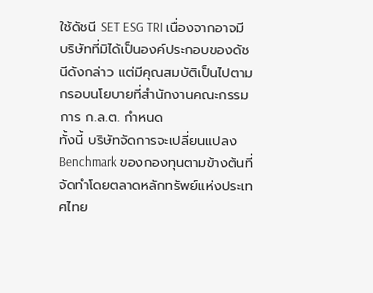ใช้ดัชนี SET ESG TRI เนื่องจากอาจมีบริษัทที่มิได้เป็นองค์ประกอบของดัชนีดังกล่าว แต่มีคุณสมบัติเป็นไปตามกรอบนโยบายที่สำนักงานคณะกรรมการ ก.ล.ต. กำหนด
ทั้งนี้ บริษัทจัดการจะเปลี่ยนแปลง Benchmark ของกองทุนตามข้างต้นที่จัดทำโดยตลาดหลักทรัพย์แห่งประเทศไทย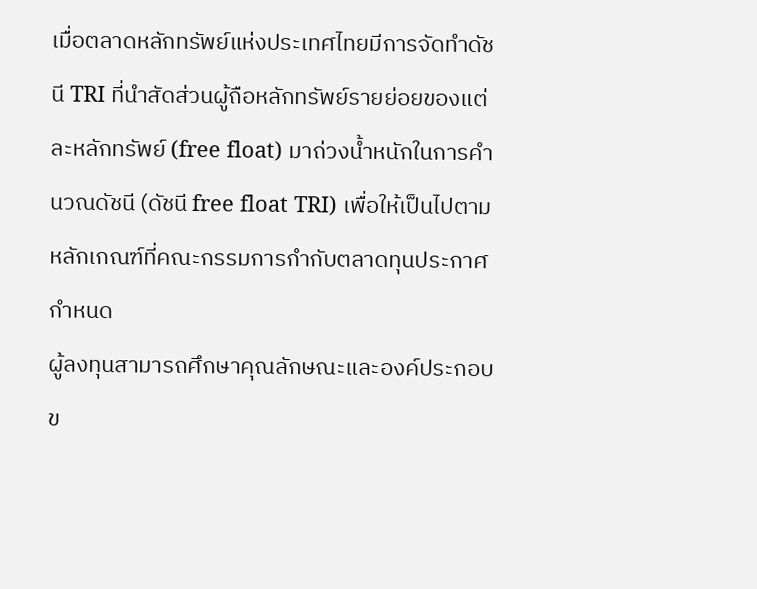เมื่อตลาดหลักทรัพย์แห่งประเทศไทยมีการจัดทำดัชนี TRI ที่นำสัดส่วนผู้ถือหลักทรัพย์รายย่อยของแต่ละหลักทรัพย์ (free float) มาถ่วงน้ำหนักในการคำนวณดัชนี (ดัชนี free float TRI) เพื่อให้เป็นไปตามหลักเกณฑ์ที่คณะกรรมการกำกับตลาดทุนประกาศกำหนด
ผู้ลงทุนสามารถศึกษาคุณลักษณะและองค์ประกอบข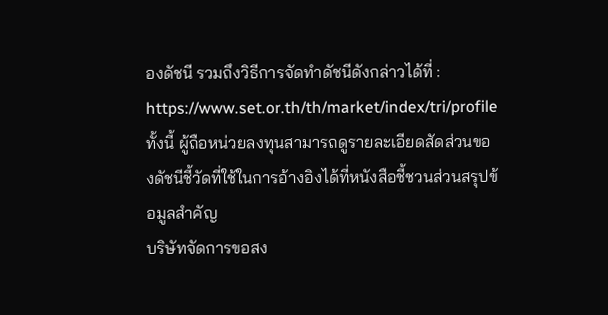องดัชนี รวมถึงวิธีการจัดทำดัชนีดังกล่าวได้ที่ : https://www.set.or.th/th/market/index/tri/profile
ทั้งนี้ ผู้ถือหน่วยลงทุนสามารถดูรายละเอียดสัดส่วนของดัชนีชี้วัดที่ใช้ในการอ้างอิงได้ที่หนังสือชี้ชวนส่วนสรุปข้อมูลสำคัญ
บริษัทจัดการขอสง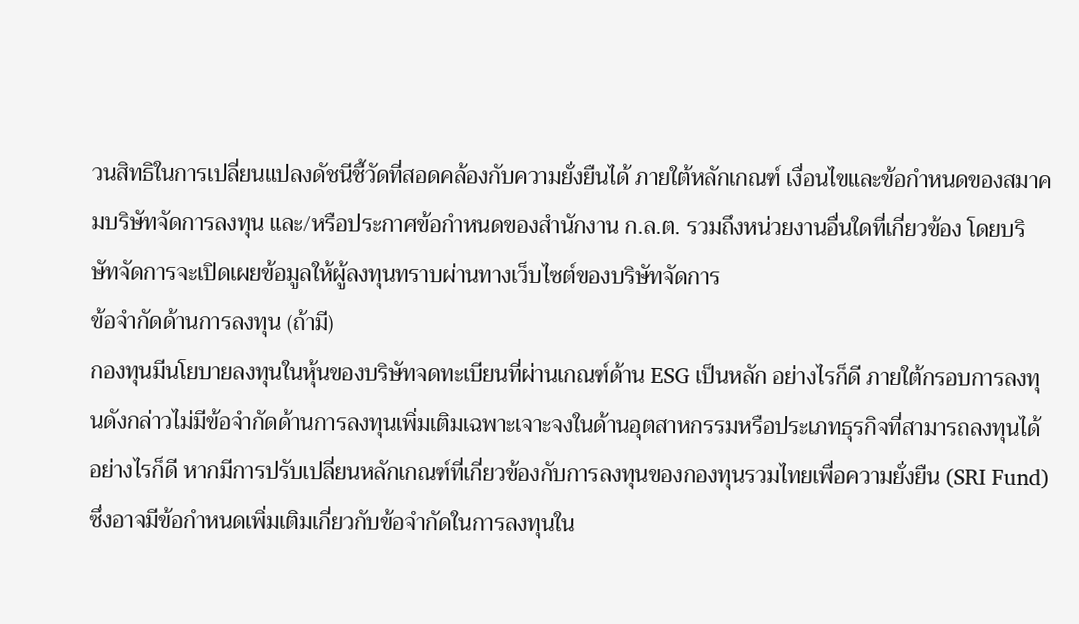วนสิทธิในการเปลี่ยนแปลงดัชนีชี้วัดที่สอดคล้องกับความยั่งยืนได้ ภายใต้หลักเกณฑ์ เงื่อนไขและข้อกำหนดของสมาคมบริษัทจัดการลงทุน และ/หรือประกาศข้อกำหนดของสำนักงาน ก.ล.ต. รวมถึงหน่วยงานอื่นใดที่เกี่ยวข้อง โดยบริษัทจัดการจะเปิดเผยข้อมูลให้ผู้ลงทุนทราบผ่านทางเว็บไซต์ของบริษัทจัดการ
ข้อจำกัดด้านการลงทุน (ถ้ามี)
กองทุนมีนโยบายลงทุนในหุ้นของบริษัทจดทะเบียนที่ผ่านเกณฑ์ด้าน ESG เป็นหลัก อย่างไรก็ดี ภายใต้กรอบการลงทุนดังกล่าวไม่มีข้อจำกัดด้านการลงทุนเพิ่มเติมเฉพาะเจาะจงในด้านอุตสาหกรรมหรือประเภทธุรกิจที่สามารถลงทุนได้
อย่างไรก็ดี หากมีการปรับเปลี่ยนหลักเกณฑ์ที่เกี่ยวข้องกับการลงทุนของกองทุนรวมไทยเพื่อความยั่งยืน (SRI Fund) ซึ่งอาจมีข้อกำหนดเพิ่มเติมเกี่ยวกับข้อจำกัดในการลงทุนใน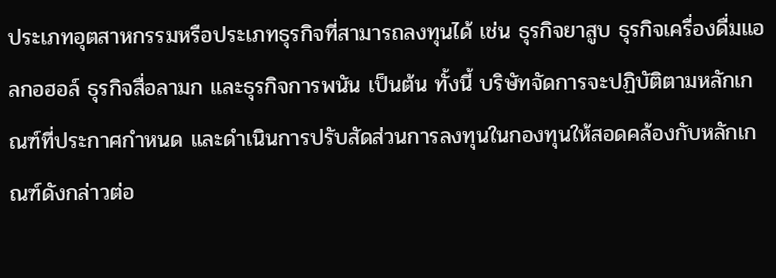ประเภทอุตสาหกรรมหรือประเภทธุรกิจที่สามารถลงทุนได้ เช่น ธุรกิจยาสูบ ธุรกิจเครื่องดื่มแอลกอฮอล์ ธุรกิจสื่อลามก และธุรกิจการพนัน เป็นต้น ทั้งนี้ บริษัทจัดการจะปฏิบัติตามหลักเกณฑ์ที่ประกาศกำหนด และดำเนินการปรับสัดส่วนการลงทุนในกองทุนให้สอดคล้องกับหลักเกณฑ์ดังกล่าวต่อ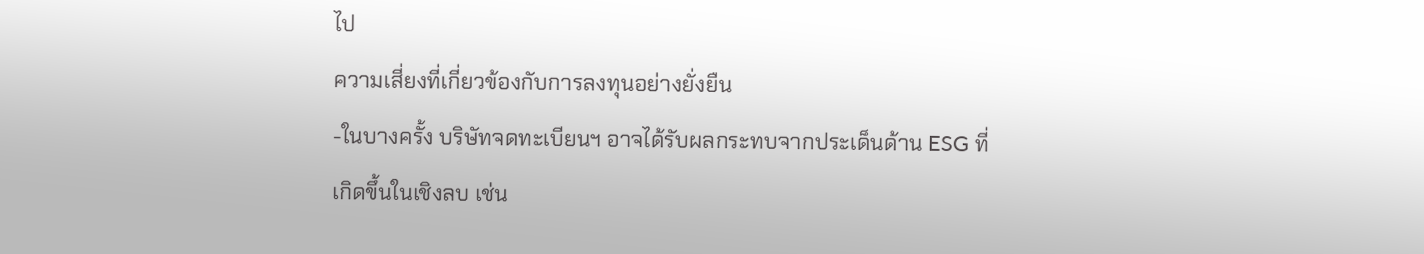ไป
ความเสี่ยงที่เกี่ยวข้องกับการลงทุนอย่างยั่งยืน
-ในบางครั้ง บริษัทจดทะเบียนฯ อาจได้รับผลกระทบจากประเด็นด้าน ESG ที่เกิดขึ้นในเชิงลบ เช่น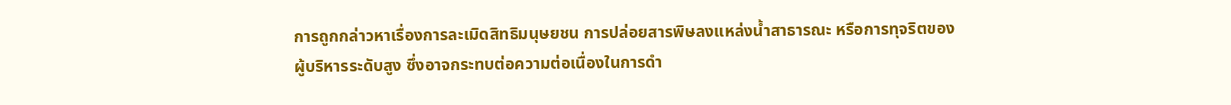การถูกกล่าวหาเรื่องการละเมิดสิทธิมนุษยชน การปล่อยสารพิษลงแหล่งน้ำสาธารณะ หรือการทุจริตของผู้บริหารระดับสูง ซึ่งอาจกระทบต่อความต่อเนื่องในการดำ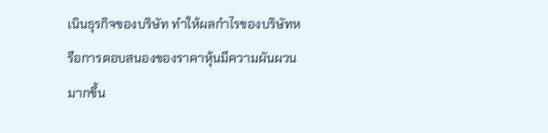เนินธุรกิจของบริษัท ทำให้ผลกำไรของบริษัทหรือการตอบสนองของราคาหุ้นมีความผันผวนมากขึ้น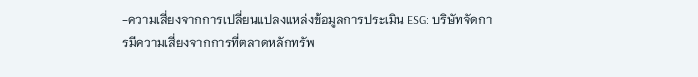-ความเสี่ยงจากการเปลี่ยนแปลงแหล่งข้อมูลการประเมิน ESG: บริษัทจัดการมีความเสี่ยงจากการที่ตลาดหลักทรัพ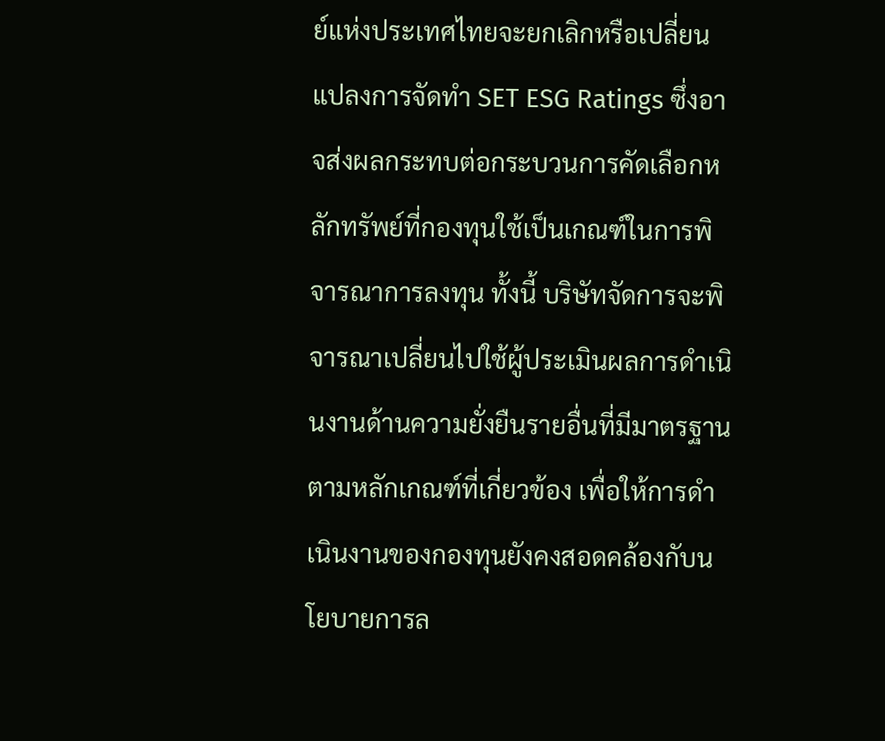ย์แห่งประเทศไทยจะยกเลิกหรือเปลี่ยนแปลงการจัดทำ SET ESG Ratings ซึ่งอาจส่งผลกระทบต่อกระบวนการคัดเลือกหลักทรัพย์ที่กองทุนใช้เป็นเกณฑ์ในการพิจารณาการลงทุน ทั้งนี้ บริษัทจัดการจะพิจารณาเปลี่ยนไปใช้ผู้ประเมินผลการดำเนินงานด้านความยั่งยืนรายอื่นที่มีมาตรฐานตามหลักเกณฑ์ที่เกี่ยวข้อง เพื่อให้การดำเนินงานของกองทุนยังคงสอดคล้องกับนโยบายการล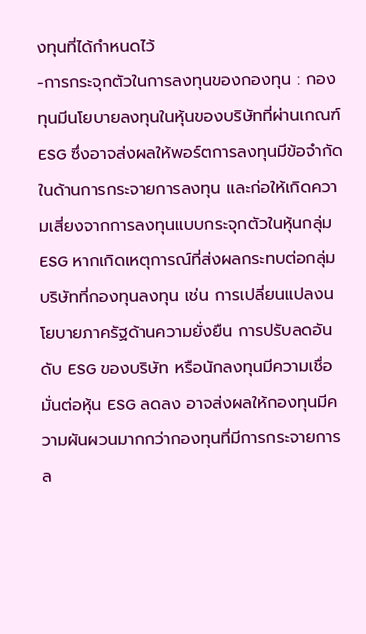งทุนที่ได้กำหนดไว้
-การกระจุกตัวในการลงทุนของกองทุน : กองทุนมีนโยบายลงทุนในหุ้นของบริษัทที่ผ่านเกณฑ์ ESG ซึ่งอาจส่งผลให้พอร์ตการลงทุนมีข้อจำกัดในด้านการกระจายการลงทุน และก่อให้เกิดความเสี่ยงจากการลงทุนแบบกระจุกตัวในหุ้นกลุ่ม ESG หากเกิดเหตุการณ์ที่ส่งผลกระทบต่อกลุ่มบริษัทที่กองทุนลงทุน เช่น การเปลี่ยนแปลงนโยบายภาครัฐด้านความยั่งยืน การปรับลดอันดับ ESG ของบริษัท หรือนักลงทุนมีความเชื่อมั่นต่อหุ้น ESG ลดลง อาจส่งผลให้กองทุนมีความผันผวนมากกว่ากองทุนที่มีการกระจายการล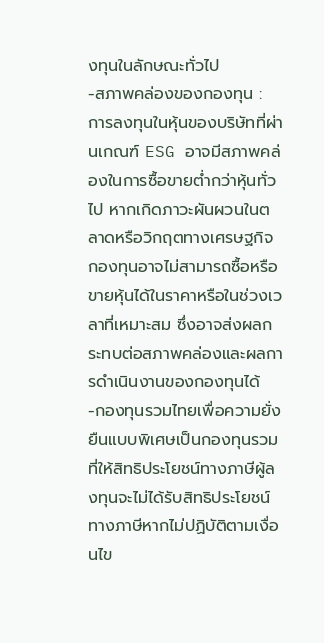งทุนในลักษณะทั่วไป
-สภาพคล่องของกองทุน : การลงทุนในหุ้นของบริษัทที่ผ่านเกณฑ์ ESG อาจมีสภาพคล่องในการซื้อขายต่ำกว่าหุ้นทั่วไป หากเกิดภาวะผันผวนในตลาดหรือวิกฤตทางเศรษฐกิจ กองทุนอาจไม่สามารถซื้อหรือขายหุ้นได้ในราคาหรือในช่วงเวลาที่เหมาะสม ซึ่งอาจส่งผลกระทบต่อสภาพคล่องและผลการดำเนินงานของกองทุนได้
-กองทุนรวมไทยเพื่อความยั่งยืนแบบพิเศษเป็นกองทุนรวมที่ให้สิทธิประโยชน์ทางภาษีผู้ลงทุนจะไม่ได้รับสิทธิประโยชน์ทางภาษีหากไม่ปฏิบัติตามเงื่อนไข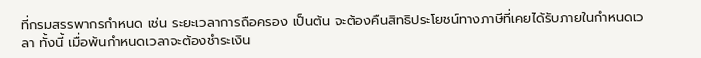ที่กรมสรรพากรกำหนด เช่น ระยะเวลาการถือครอง เป็นต้น จะต้องคืนสิทธิประโยชน์ทางภาษีที่เคยได้รับภายในกำหนดเวลา ทั้งนี้ เมื่อพ้นกำหนดเวลาจะต้องชำระเงิน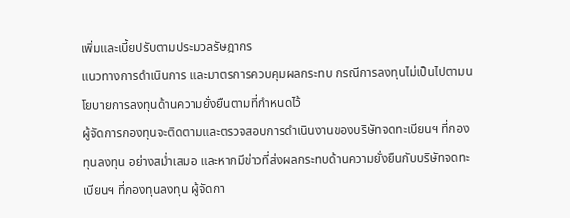เพิ่มและเบี้ยปรับตามประมวลรัษฎากร
แนวทางการดำเนินการ และมาตรการควบคุมผลกระทบ กรณีการลงทุนไม่เป็นไปตามนโยบายการลงทุนด้านความยั่งยืนตามที่กำหนดไว้
ผู้จัดการกองทุนจะติดตามและตรวจสอบการดำเนินงานของบริษัทจดทะเบียนฯ ที่กองทุนลงทุน อย่างสม่ำเสมอ และหากมีข่าวที่ส่งผลกระทบด้านความยั่งยืนกับบริษัทจดทะเบียนฯ ที่กองทุนลงทุน ผู้จัดกา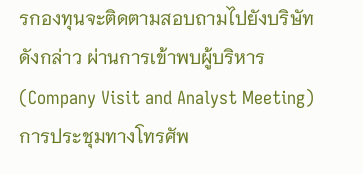รกองทุนจะติดตามสอบถามไปยังบริษัทดังกล่าว ผ่านการเข้าพบผู้บริหาร (Company Visit and Analyst Meeting) การประชุมทางโทรศัพ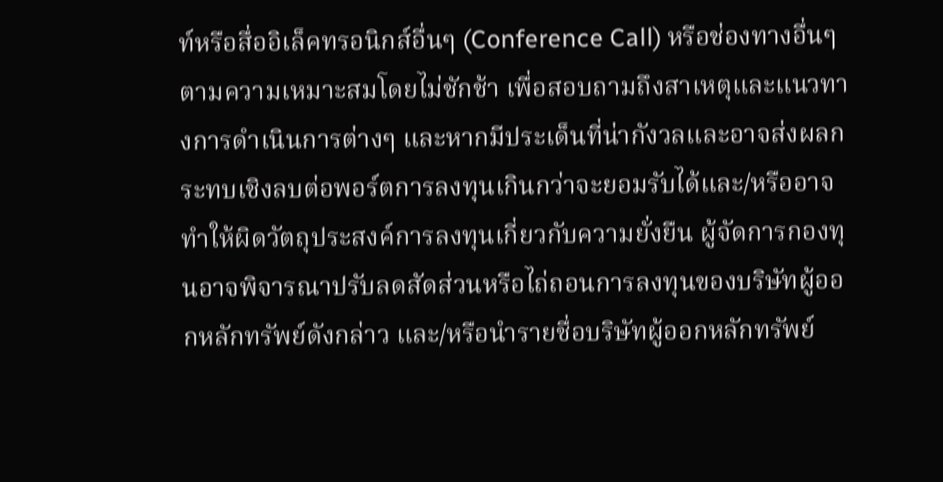ท์หรือสื่ออิเล็คทรอนิกส์อื่นๆ (Conference Call) หรือช่องทางอื่นๆ ตามความเหมาะสมโดยไม่ชักช้า เพื่อสอบถามถึงสาเหตุและแนวทางการดำเนินการต่างๆ และหากมีประเด็นที่น่ากังวลและอาจส่งผลกระทบเชิงลบต่อพอร์ตการลงทุนเกินกว่าจะยอมรับได้และ/หรืออาจทำให้ผิดวัตถุประสงค์การลงทุนเกี่ยวกับความยั่งยืน ผู้จัดการกองทุนอาจพิจารณาปรับลดสัดส่วนหรือไถ่ถอนการลงทุนของบริษัทผู้ออกหลักทรัพย์ดังกล่าว และ/หรือนำรายชื่อบริษัทผู้ออกหลักทรัพย์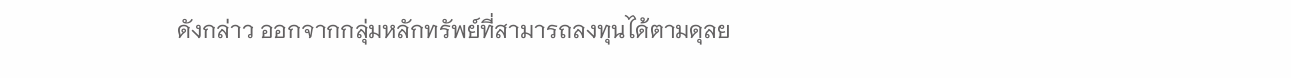ดังกล่าว ออกจากกลุ่มหลักทรัพย์ที่สามารถลงทุนได้ตามดุลย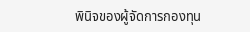พินิจของผู้จัดการกองทุน